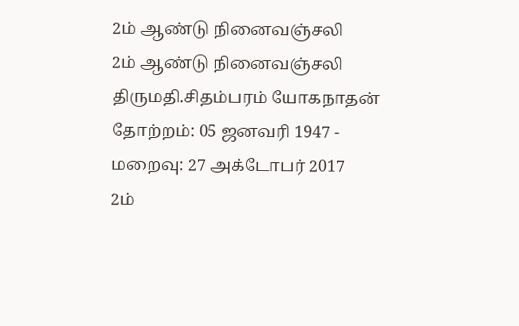2ம் ஆண்டு நினைவஞ்சலி
2ம் ஆண்டு நினைவஞ்சலி திருமதி.சிதம்பரம் யோகநாதன்
தோற்றம்: 05 ஜனவரி 1947 - மறைவு: 27 அக்டோபர் 2017
2ம்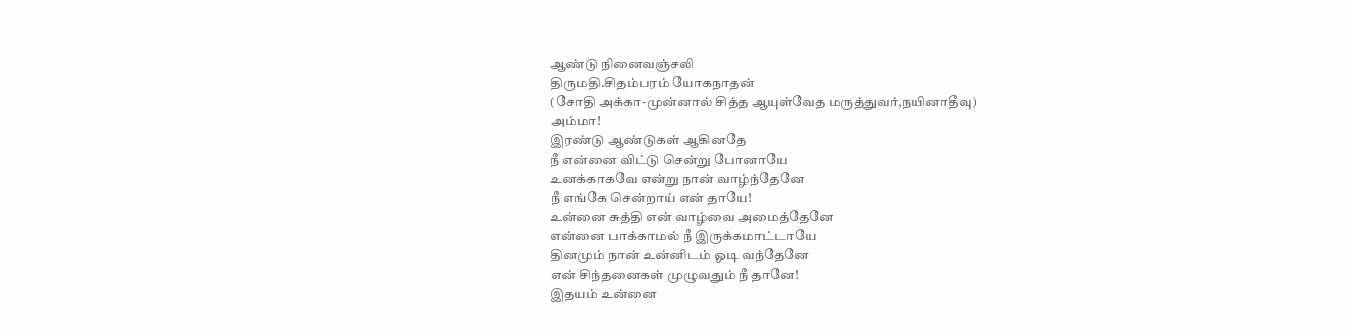ஆண்டு நினைவஞ்சலி
திருமதி.சிதம்பரம் யோகநாதன்
(சோதி அக்கா-முன்னால் சித்த ஆயுள்வேத மருத்துவர்,நயினாதீவு)
அம்மா!
இரண்டு ஆண்டுகள் ஆகினதே
நீ என்னை விட்டு சென்று போனாயே
உனக்காகவே என்று நான் வாழ்ந்தேனே
நீ எங்கே சென்றாய் என் தாயே!
உன்னை சுத்தி என் வாழ்வை அமைத்தேனே
என்னை பாக்காமல் நீ இருக்கமாட்டாயே
தினமும் நான் உன்னிடம் ஓடி வந்தேனே
என் சிந்தனைகள் முழுவதும் நீ தானே!
இதயம் உன்னை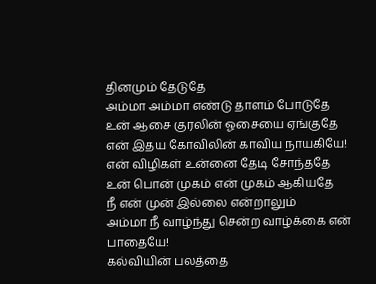தினமும் தேடுதே
அம்மா அம்மா எண்டு தாளம் போடுதே
உன் ஆசை குரலின் ஓசையை ஏங்குதே
என் இதய கோவிலின் காவிய நாயகியே!
என் விழிகள் உன்னை தேடி சோந்ததே
உன் பொன் முகம் என் முகம் ஆகியதே
நீ என் முன் இல்லை என்றாலும்
அம்மா நீ வாழ்ந்து சென்ற வாழ்க்கை என் பாதையே!
கல்வியின் பலத்தை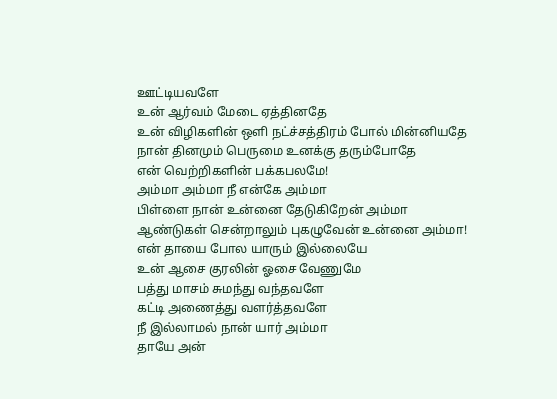ஊட்டியவளே
உன் ஆர்வம் மேடை ஏத்தினதே
உன் விழிகளின் ஒளி நட்ச்சத்திரம் போல் மின்னியதே
நான் தினமும் பெருமை உனக்கு தரும்போதே
என் வெற்றிகளின் பக்கபலமே!
அம்மா அம்மா நீ என்கே அம்மா
பிள்ளை நான் உன்னை தேடுகிறேன் அம்மா
ஆண்டுகள் சென்றாலும் புகழுவேன் உன்னை அம்மா!
என் தாயை போல யாரும் இல்லையே
உன் ஆசை குரலின் ஓசை வேணுமே
பத்து மாசம் சுமந்து வந்தவளே
கட்டி அணைத்து வளர்த்தவளே
நீ இல்லாமல் நான் யார் அம்மா
தாயே அன்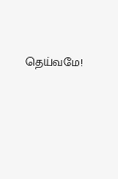தெய்வமே!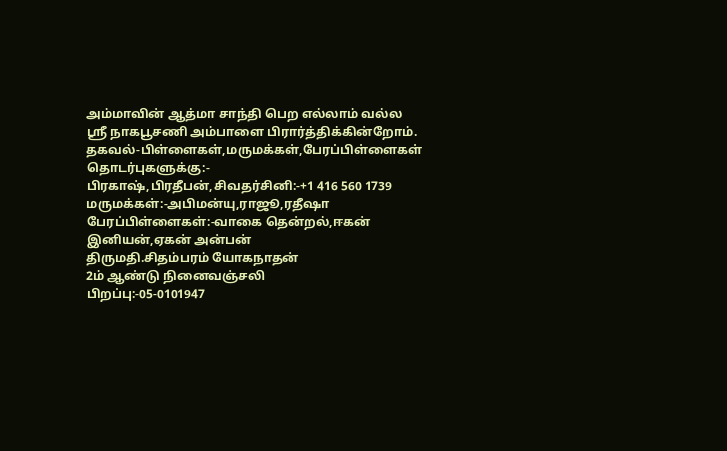அம்மாவின் ஆத்மா சாந்தி பெற எல்லாம் வல்ல
ஸ்ரீ நாகபூசணி அம்பாளை பிரார்த்திக்கின்றோம்.
தகவல்-பிள்ளைகள்,மருமக்கள்,பேரப்பிள்ளைகள்
தொடர்புகளுக்கு:-
பிரகாஷ்,பிரதீபன்,சிவதர்சினி:-+1 416 560 1739
மருமக்கள்:-அபிமன்யு,ராஜூ,ரதீஷா
பேரப்பிள்ளைகள்:-வாகை தென்றல்,ஈகன் இனியன்,ஏகன் அன்பன்
திருமதி.சிதம்பரம் யோகநாதன்
2ம் ஆண்டு நினைவஞ்சலி
பிறப்பு:-05-0101947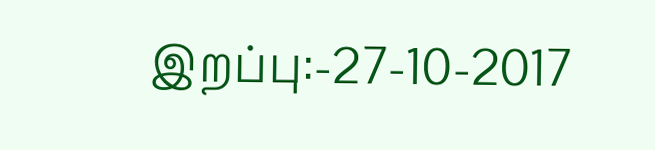இறப்பு:-27-10-2017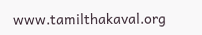www.tamilthakaval.org